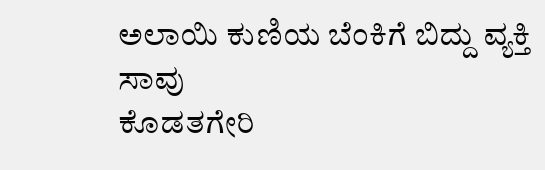ಅಲಾಯಿ ಕುಣಿಯ ಬೆಂಕಿಗೆ ಬಿದ್ದು ವ್ಯಕ್ತಿ ಸಾವು
ಕೊಡತಗೇರಿ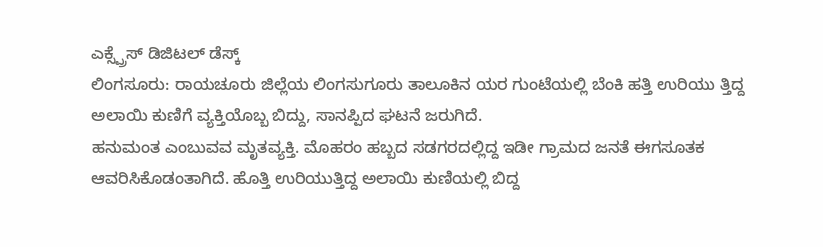ಎಕ್ಸ್ಪ್ರೆಸ್ ಡಿಜಿಟಲ್ ಡೆಸ್ಕ್
ಲಿಂಗಸೂರು: ರಾಯಚೂರು ಜಿಲ್ಲೆಯ ಲಿಂಗಸುಗೂರು ತಾಲೂಕಿನ ಯರ ಗುಂಟೆಯಲ್ಲಿ ಬೆಂಕಿ ಹತ್ತಿ ಉರಿಯು ತ್ತಿದ್ದ ಅಲಾಯಿ ಕುಣಿಗೆ ವ್ಯಕ್ತಿಯೊಬ್ಬ ಬಿದ್ದು, ಸಾನಪ್ಪಿದ ಘಟನೆ ಜರುಗಿದೆ.
ಹನುಮಂತ ಎಂಬುವವ ಮೃತವ್ಯಕ್ತಿ. ಮೊಹರಂ ಹಬ್ಬದ ಸಡಗರದಲ್ಲಿದ್ದ ಇಡೀ ಗ್ರಾಮದ ಜನತೆ ಈಗಸೂತಕ ಆವರಿಸಿಕೊಡಂತಾಗಿದೆ. ಹೊತ್ತಿ ಉರಿಯುತ್ತಿದ್ದ ಅಲಾಯಿ ಕುಣಿಯಲ್ಲಿ ಬಿದ್ದ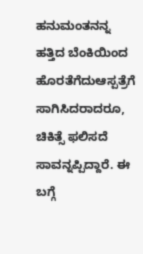ಹನುಮಂತನನ್ನ ಹತ್ತಿದ ಬೆಂಕಿಯಿಂದ ಹೊರತೆಗೆದುಆಸ್ಪತ್ರೆಗೆ ಸಾಗಿಸಿದರಾದರೂ, ಚಿಕಿತ್ಸೆ ಫಲಿಸದೆ ಸಾವನ್ನಪ್ಪಿದ್ದಾರೆ. ಈ ಬಗ್ಗೆ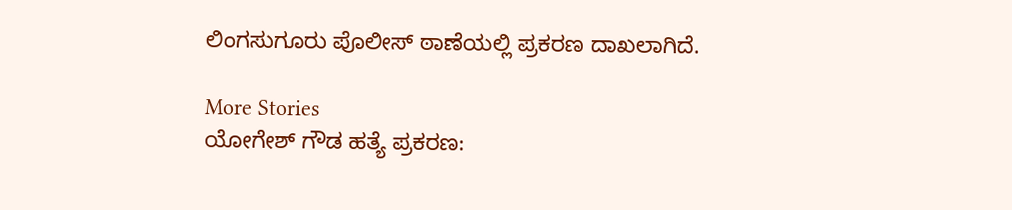ಲಿಂಗಸುಗೂರು ಪೊಲೀಸ್ ಠಾಣೆಯಲ್ಲಿ ಪ್ರಕರಣ ದಾಖಲಾಗಿದೆ.

More Stories
ಯೋಗೇಶ್ ಗೌಡ ಹತ್ಯೆ ಪ್ರಕರಣ: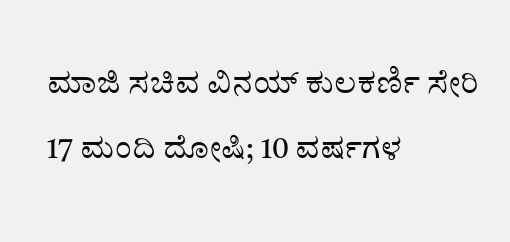ಮಾಜಿ ಸಚಿವ ವಿನಯ್ ಕುಲಕರ್ಣಿ ಸೇರಿ 17 ಮಂದಿ ದೋಷಿ; 10 ವರ್ಷಗಳ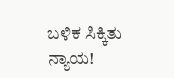ಬಳಿಕ ಸಿಕ್ಕಿತು ನ್ಯಾಯ!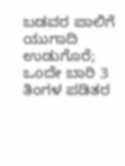ಬಡವರ ಪಾಲಿಗೆ ಯುಗಾದಿ ಉಡುಗೊರೆ; ಒಂದೇ ಬಾರಿ 3 ತಿಂಗಳ ಪಡಿತರ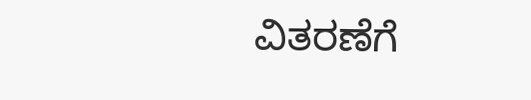ವಿತರಣೆಗೆ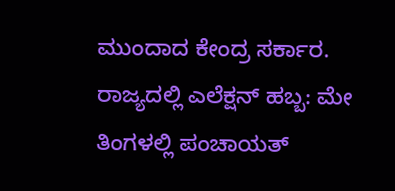ಮುಂದಾದ ಕೇಂದ್ರ ಸರ್ಕಾರ.
ರಾಜ್ಯದಲ್ಲಿ ಎಲೆಕ್ಷನ್ ಹಬ್ಬ: ಮೇ ತಿಂಗಳಲ್ಲಿ ಪಂಚಾಯತ್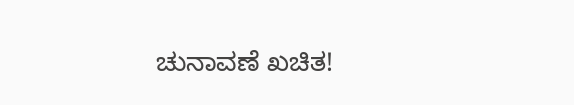ಚುನಾವಣೆ ಖಚಿತ!